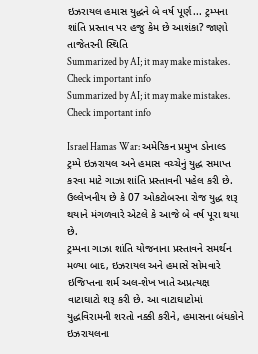ઇઝરાયલ હમાસ યુદ્ધને બે વર્ષ પૂર્ણ... ટ્રમ્પના શાંતિ પ્રસ્તાવ પર હજુ કેમ છે આશંકા? જાણો તાજેતરની સ્થિતિ
Summarized by AI; it may make mistakes. Check important info
Summarized by AI; it may make mistakes. Check important info

Israel Hamas War: અમેરિકન પ્રમુખ ડોનાલ્ડ ટ્રમ્પે ઇઝરાયલ અને હમાસ વચ્ચેનું યુદ્ધ સમાપ્ત કરવા માટે ગાઝા શાંતિ પ્રસ્તાવની પહેલ કરી છે. ઉલ્લેખનીય છે કે 07 ઓકટોબરના રોજ યુદ્ધ શરૂ થયાને મંગળવારે એટલે કે આજે બે વર્ષ પૂરા થયા છે.
ટ્રમ્પના ગાઝા શાંતિ યોજનાના પ્રસ્તાવને સમર્થન મળ્યા બાદ, ઇઝરાયલ અને હમાસે સોમવારે ઇજિપ્તના શર્મ અલ-શેખ ખાતે અપ્રત્યક્ષ વાટાઘાટો શરૂ કરી છે. આ વાટાઘાટોમાં યુદ્ધવિરામની શરતો નક્કી કરીને, હમાસના બંધકોને ઇઝરાયલના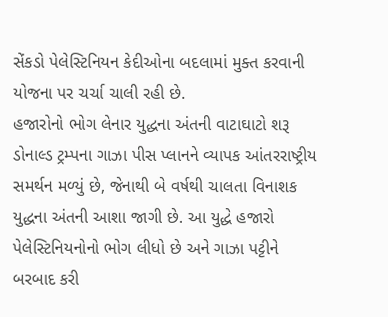સેંકડો પેલેસ્ટિનિયન કેદીઓના બદલામાં મુક્ત કરવાની યોજના પર ચર્ચા ચાલી રહી છે.
હજારોનો ભોગ લેનાર યુદ્ધના અંતની વાટાઘાટો શરૂ
ડોનાલ્ડ ટ્રમ્પના ગાઝા પીસ પ્લાનને વ્યાપક આંતરરાષ્ટ્રીય સમર્થન મળ્યું છે, જેનાથી બે વર્ષથી ચાલતા વિનાશક યુદ્ધના અંતની આશા જાગી છે. આ યુદ્ધે હજારો પેલેસ્ટિનિયનોનો ભોગ લીધો છે અને ગાઝા પટ્ટીને બરબાદ કરી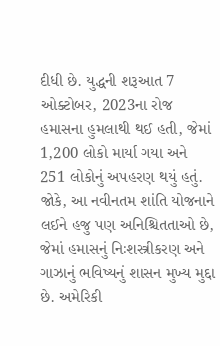દીધી છે. યુદ્ધની શરૂઆત 7 ઓક્ટોબર, 2023ના રોજ હમાસના હુમલાથી થઈ હતી, જેમાં 1,200 લોકો માર્યા ગયા અને 251 લોકોનું અપહરણ થયું હતું.
જોકે, આ નવીનતમ શાંતિ યોજનાને લઈને હજુ પણ અનિશ્ચિતતાઓ છે, જેમાં હમાસનું નિઃશસ્ત્રીકરણ અને ગાઝાનું ભવિષ્યનું શાસન મુખ્ય મુદ્દા છે. અમેરિકી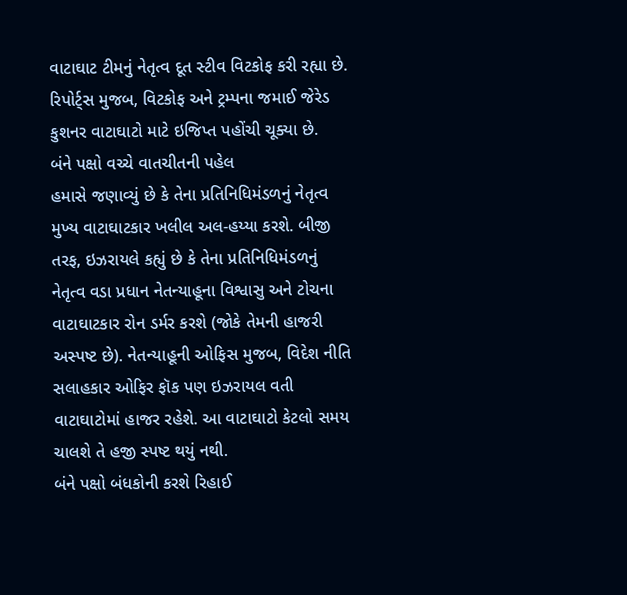વાટાઘાટ ટીમનું નેતૃત્વ દૂત સ્ટીવ વિટકોફ કરી રહ્યા છે. રિપોર્ટ્સ મુજબ, વિટકોફ અને ટ્રમ્પના જમાઈ જેરેડ કુશનર વાટાઘાટો માટે ઇજિપ્ત પહોંચી ચૂક્યા છે.
બંને પક્ષો વચ્ચે વાતચીતની પહેલ
હમાસે જણાવ્યું છે કે તેના પ્રતિનિધિમંડળનું નેતૃત્વ મુખ્ય વાટાઘાટકાર ખલીલ અલ-હય્યા કરશે. બીજી તરફ, ઇઝરાયલે કહ્યું છે કે તેના પ્રતિનિધિમંડળનું નેતૃત્વ વડા પ્રધાન નેતન્યાહૂના વિશ્વાસુ અને ટોચના વાટાઘાટકાર રોન ડર્મર કરશે (જોકે તેમની હાજરી અસ્પષ્ટ છે). નેતન્યાહૂની ઓફિસ મુજબ, વિદેશ નીતિ સલાહકાર ઓફિર ફૉક પણ ઇઝરાયલ વતી વાટાઘાટોમાં હાજર રહેશે. આ વાટાઘાટો કેટલો સમય ચાલશે તે હજી સ્પષ્ટ થયું નથી.
બંને પક્ષો બંધકોની કરશે રિહાઈ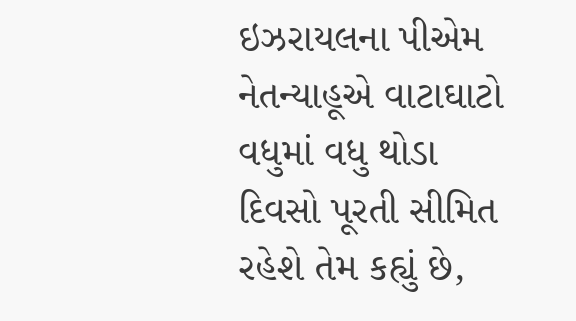ઇઝરાયલના પીએમ નેતન્યાહૂએ વાટાઘાટો વધુમાં વધુ થોડા દિવસો પૂરતી સીમિત રહેશે તેમ કહ્યું છે,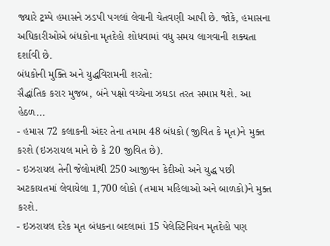જ્યારે ટ્રમ્પે હમાસને ઝડપી પગલાં લેવાની ચેતવણી આપી છે. જોકે, હમાસના અધિકારીઓએ બંધકોના મૃતદેહો શોધવામાં વધુ સમય લાગવાની શક્યતા દર્શાવી છે.
બંધકોની મુક્તિ અને યુદ્ધવિરામની શરતો:
સૈદ્ધાંતિક કરાર મુજબ, બંને પક્ષો વચ્ચેના ઝઘડા તરત સમાપ્ત થશે. આ હેઠળ...
- હમાસ 72 કલાકની અંદર તેના તમામ 48 બંધકો (જીવિત કે મૃત)ને મુક્ત કરશે (ઇઝરાયલ માને છે કે 20 જીવિત છે).
- ઇઝરાયલ તેની જેલોમાંથી 250 આજીવન કેદીઓ અને યુદ્ધ પછી અટકાયતમાં લેવાયેલા 1,700 લોકો (તમામ મહિલાઓ અને બાળકો)ને મુક્ત કરશે.
- ઇઝરાયલ દરેક મૃત બંધકના બદલામાં 15 પેલેસ્ટિનિયન મૃતદેહો પણ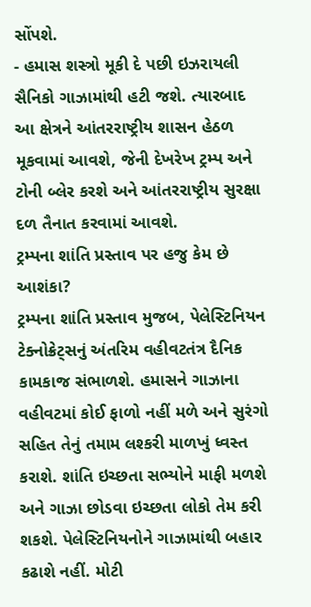સોંપશે.
- હમાસ શસ્ત્રો મૂકી દે પછી ઇઝરાયલી સૈનિકો ગાઝામાંથી હટી જશે. ત્યારબાદ આ ક્ષેત્રને આંતરરાષ્ટ્રીય શાસન હેઠળ મૂકવામાં આવશે, જેની દેખરેખ ટ્રમ્પ અને ટોની બ્લેર કરશે અને આંતરરાષ્ટ્રીય સુરક્ષા દળ તૈનાત કરવામાં આવશે.
ટ્રમ્પના શાંતિ પ્રસ્તાવ પર હજુ કેમ છે આશંકા?
ટ્રમ્પના શાંતિ પ્રસ્તાવ મુજબ, પેલેસ્ટિનિયન ટેક્નોક્રેટ્સનું અંતરિમ વહીવટતંત્ર દૈનિક કામકાજ સંભાળશે. હમાસને ગાઝાના વહીવટમાં કોઈ ફાળો નહીં મળે અને સુરંગો સહિત તેનું તમામ લશ્કરી માળખું ધ્વસ્ત કરાશે. શાંતિ ઇચ્છતા સભ્યોને માફી મળશે અને ગાઝા છોડવા ઇચ્છતા લોકો તેમ કરી શકશે. પેલેસ્ટિનિયનોને ગાઝામાંથી બહાર કઢાશે નહીં. મોટી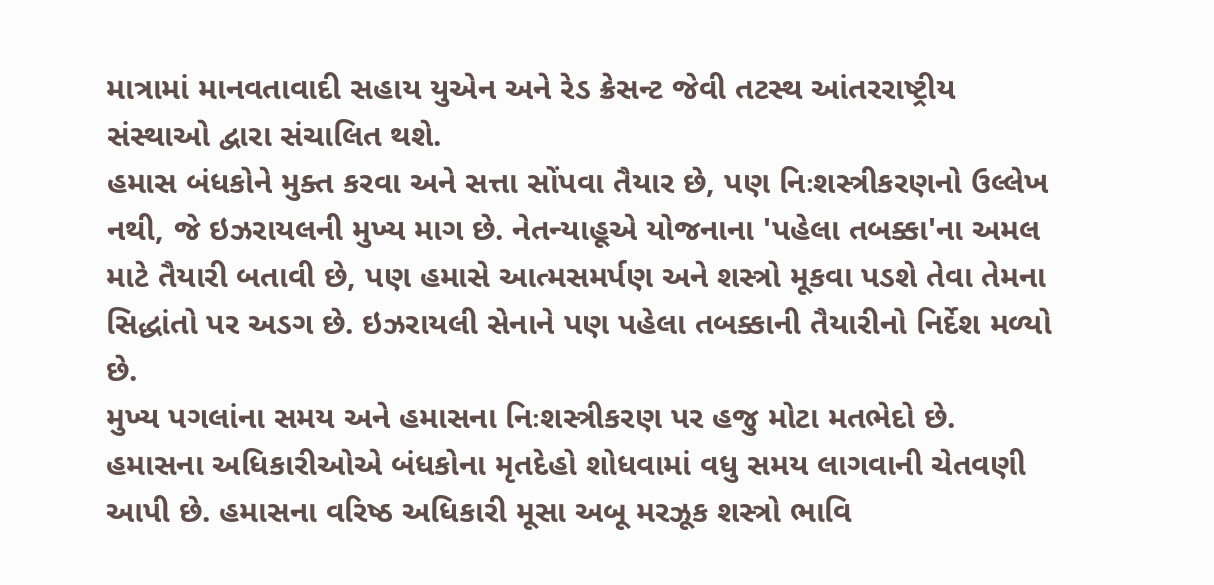માત્રામાં માનવતાવાદી સહાય યુએન અને રેડ ક્રેસન્ટ જેવી તટસ્થ આંતરરાષ્ટ્રીય સંસ્થાઓ દ્વારા સંચાલિત થશે.
હમાસ બંધકોને મુક્ત કરવા અને સત્તા સોંપવા તૈયાર છે, પણ નિઃશસ્ત્રીકરણનો ઉલ્લેખ નથી, જે ઇઝરાયલની મુખ્ય માગ છે. નેતન્યાહૂએ યોજનાના 'પહેલા તબક્કા'ના અમલ માટે તૈયારી બતાવી છે, પણ હમાસે આત્મસમર્પણ અને શસ્ત્રો મૂકવા પડશે તેવા તેમના સિદ્ધાંતો પર અડગ છે. ઇઝરાયલી સેનાને પણ પહેલા તબક્કાની તૈયારીનો નિર્દેશ મળ્યો છે.
મુખ્ય પગલાંના સમય અને હમાસના નિઃશસ્ત્રીકરણ પર હજુ મોટા મતભેદો છે. હમાસના અધિકારીઓએ બંધકોના મૃતદેહો શોધવામાં વધુ સમય લાગવાની ચેતવણી આપી છે. હમાસના વરિષ્ઠ અધિકારી મૂસા અબૂ મરઝૂક શસ્ત્રો ભાવિ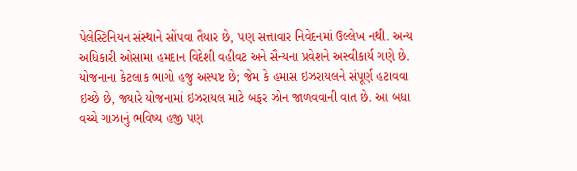પેલેસ્ટિનિયન સંસ્થાને સોંપવા તૈયાર છે, પણ સત્તાવાર નિવેદનમાં ઉલ્લેખ નથી. અન્ય અધિકારી ઓસામા હમદાન વિદેશી વહીવટ અને સૈન્યના પ્રવેશને અસ્વીકાર્ય ગણે છે.
યોજનાના કેટલાક ભાગો હજુ અસ્પષ્ટ છે; જેમ કે હમાસ ઇઝરાયલને સંપૂર્ણ હટાવવા ઇચ્છે છે, જ્યારે યોજનામાં ઇઝરાયલ માટે બફર ઝોન જાળવવાની વાત છે. આ બધા વચ્ચે ગાઝાનું ભવિષ્ય હજી પણ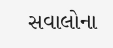સવાલોના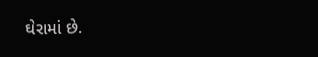ઘેરામાં છે.